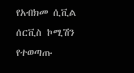የአብክመ ሲቪል ሰርቪስ ኮሚሽን የተወጣጡ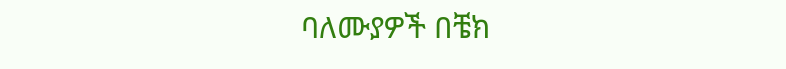ባለሙያዎች በቼክ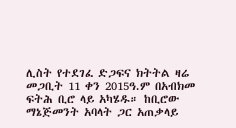ሊስት የተደገፈ ድጋፍና ክትትል ዛሬ መጋቢት 11 ቀን 2015ዓ.ም በአብክመ ፍትሕ ቢሮ ላይ አካሄዱ። ከቢሮው ማኔጅመንት አባላት ጋር አጠቃላይ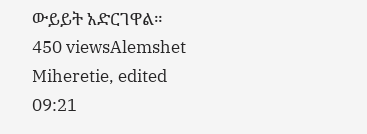ውይይት አድርገዋል። 450 viewsAlemshet Miheretie, edited 09:21